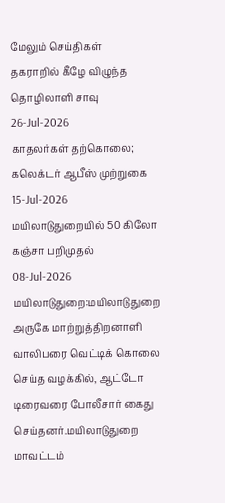மேலும் செய்திகள்
தகராறில் கீழே விழுந்த தொழிலாளி சாவு
26-Jul-2026
காதலர்கள் தற்கொலை; கலெக்டர் ஆபீஸ் முற்றுகை
15-Jul-2026
மயிலாடுதுறையில் 50 கிலோ கஞ்சா பறிமுதல்
08-Jul-2026
மயிலாடுதுறை:மயிலாடுதுறை அருகே மாற்றுத்திறனாளி வாலிபரை வெட்டிக் கொலை செய்த வழக்கில், ஆட்டோ டிரைவரை போலீசார் கைது செய்தனர்.மயிலாடுதுறை மாவட்டம்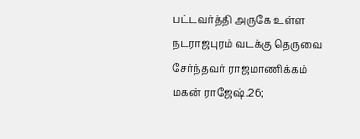பட்டவர்த்தி அருகே உள்ள நடராஜபுரம் வடக்கு தெருவை சேர்ந்தவர் ராஜமாணிக்கம் மகன் ராஜேஷ்.26;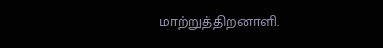மாற்றுத்திறனாளி.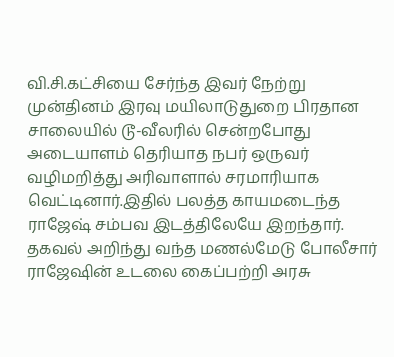வி.சி.கட்சியை சேர்ந்த இவர் நேற்று முன்தினம் இரவு மயிலாடுதுறை பிரதான சாலையில் டூ-வீலரில் சென்றபோது அடையாளம் தெரியாத நபர் ஒருவர் வழிமறித்து அரிவாளால் சரமாரியாக வெட்டினார்.இதில் பலத்த காயமடைந்த ராஜேஷ் சம்பவ இடத்திலேயே இறந்தார். தகவல் அறிந்து வந்த மணல்மேடு போலீசார் ராஜேஷின் உடலை கைப்பற்றி அரசு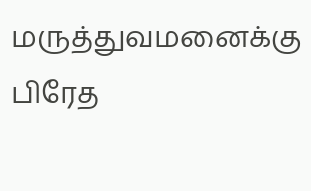மருத்துவமனைக்கு பிரேத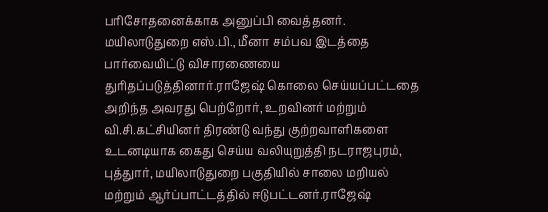பரிசோதனைக்காக அனுப்பி வைத்தனர். மயிலாடுதுறை எஸ்.பி., மீனா சம்பவ இடத்தை பார்வையிட்டு விசாரணையை துரிதப்படுத்தினார்.ராஜேஷ் கொலை செய்யப்பட்டதை அறிந்த அவரது பெற்றோர், உறவினர் மற்றும் வி.சி.கட்சியினர் திரண்டு வந்து குற்றவாளிகளை உடனடியாக கைது செய்ய வலியுறுத்தி நடராஜபுரம், புத்துார், மயிலாடுதுறை பகுதியில் சாலை மறியல் மற்றும் ஆர்ப்பாட்டத்தில் ஈடுபட்டனர்.ராஜேஷ்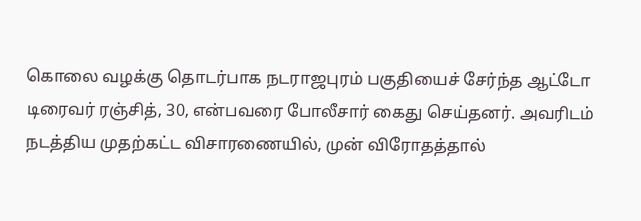கொலை வழக்கு தொடர்பாக நடராஜபுரம் பகுதியைச் சேர்ந்த ஆட்டோ டிரைவர் ரஞ்சித், 30, என்பவரை போலீசார் கைது செய்தனர். அவரிடம் நடத்திய முதற்கட்ட விசாரணையில், முன் விரோதத்தால்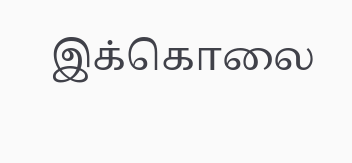இக்கொலை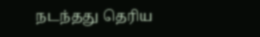நடந்தது தெரிய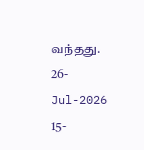வந்தது.
26-Jul-2026
15-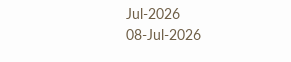Jul-2026
08-Jul-2026